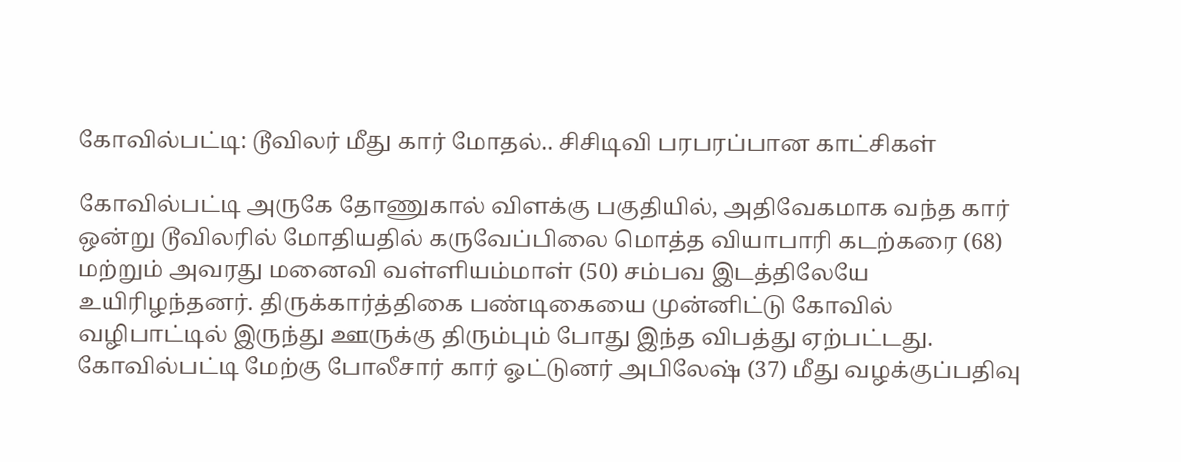கோவில்பட்டி: டூவிலர் மீது கார் மோதல்.. சிசிடிவி பரபரப்பான காட்சிகள்

கோவில்பட்டி அருகே தோணுகால் விளக்கு பகுதியில், அதிவேகமாக வந்த கார் ஒன்று டூவிலரில் மோதியதில் கருவேப்பிலை மொத்த வியாபாரி கடற்கரை (68) மற்றும் அவரது மனைவி வள்ளியம்மாள் (50) சம்பவ இடத்திலேயே உயிரிழந்தனர். திருக்கார்த்திகை பண்டிகையை முன்னிட்டு கோவில் வழிபாட்டில் இருந்து ஊருக்கு திரும்பும் போது இந்த விபத்து ஏற்பட்டது. கோவில்பட்டி மேற்கு போலீசார் கார் ஓட்டுனர் அபிலேஷ் (37) மீது வழக்குப்பதிவு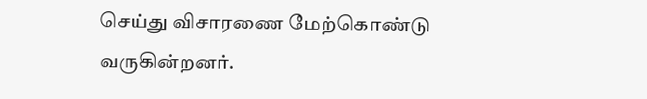செய்து விசாரணை மேற்கொண்டு வருகின்றனர்.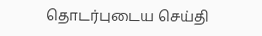தொடர்புடைய செய்தி